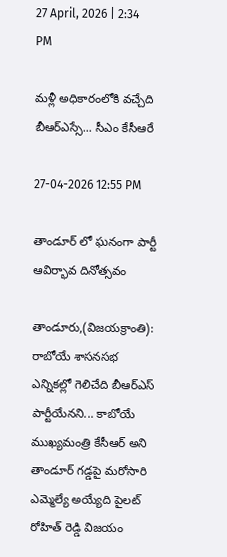27 April, 2026 | 2:34 PM

మళ్లీ అధికారంలోకి వచ్చేది బీఆర్ఎస్సే... సీఎం కేసీఆరే

27-04-2026 12:55 PM

తాండూర్ లో ఘనంగా పార్టీ ఆవిర్భావ దినోత్సవం

తాండూరు,(విజయక్రాంతి): రాబోయే శాసనసభ ఎన్నికల్లో గెలిచేది బీఆర్ఎస్ పార్టీయేనని... కాబోయే ముఖ్యమంత్రి కేసీఆర్ అని తాండూర్ గడ్డపై మరోసారి ఎమ్మెల్యే అయ్యేది పైలట్ రోహిత్ రెడ్డి విజయం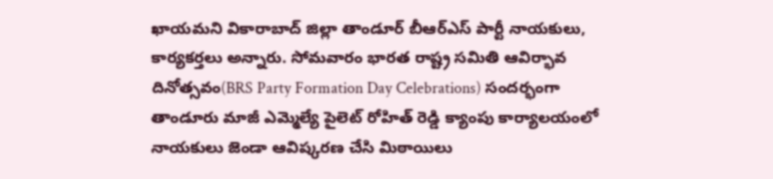ఖాయమని వికారాబాద్ జిల్లా తాండూర్ బీఆర్ఎస్ పార్టీ నాయకులు, కార్యకర్తలు అన్నారు. సోమవారం భారత రాష్ట్ర సమితి ఆవిర్భావ దినోత్సవం(BRS Party Formation Day Celebrations) సందర్భంగా  తాండూరు మాజీ ఎమ్మెల్యే పైలెట్ రోహిత్ రెడ్డి క్యాంపు కార్యాలయంలో నాయకులు జెండా ఆవిష్కరణ చేసి మిఠాయిలు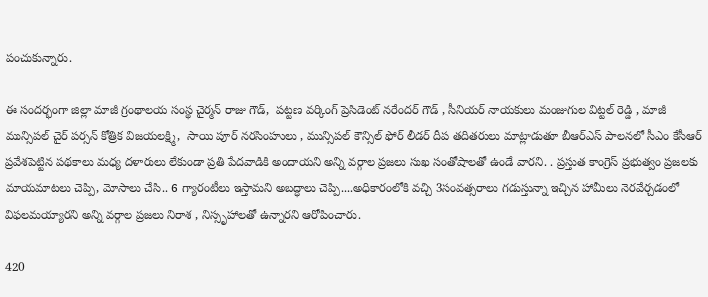పంచుకున్నారు.

ఈ సందర్భంగా జిల్లా మాజీ గ్రంథాలయ సంస్థ చైర్మన్ రాజు గౌడ్,  పట్టణ వర్కింగ్ ప్రెసిడెంట్ నరేందర్ గౌడ్ , సీనియర్ నాయకులు మంజుగుల విట్టల్ రెడ్డి , మాజీ మున్సిపల్ చైర్ పర్సన్ కోత్రిక విజయలక్ష్మి,  సాయి పూర్ నరసింహులు , మున్సిపల్ కౌన్సిల్ ఫోర్ లీడర్ దీప తదితరులు మాట్లాడుతూ బీఆర్ఎస్ పాలనలో సీఎం కేసీఆర్ ప్రవేశపెట్టిన పథకాలు మధ్య దళారులు లేకుండా ప్రతి పేదవాడికి అందాయని అన్ని వర్గాల ప్రజలు సుఖ సంతోషాలతో ఉండే వారని. . ప్రస్తుత కాంగ్రెస్ ప్రభుత్వం ప్రజలకు మాయమాటలు చెప్పి, మోసాలు చేసి.. 6 గ్యారంటీలు ఇస్తామని అబద్ధాలు చెప్పి....అధికారంలోకి వచ్చి 3సంవత్సరాలు గడుస్తున్నా ఇచ్చిన హామీలు నెరవేర్చడంలో విఫలమయ్యారని అన్ని వర్గాల ప్రజలు నిరాశ , నిస్సృహాలతో ఉన్నారని ఆరోపించారు.

420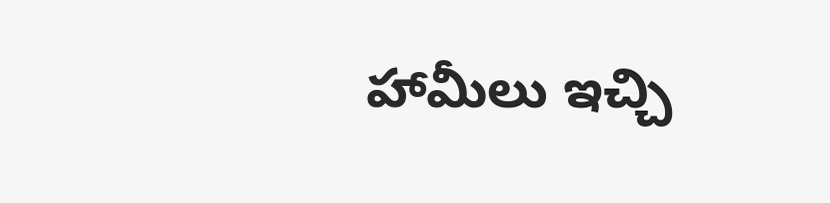హామీలు ఇచ్చి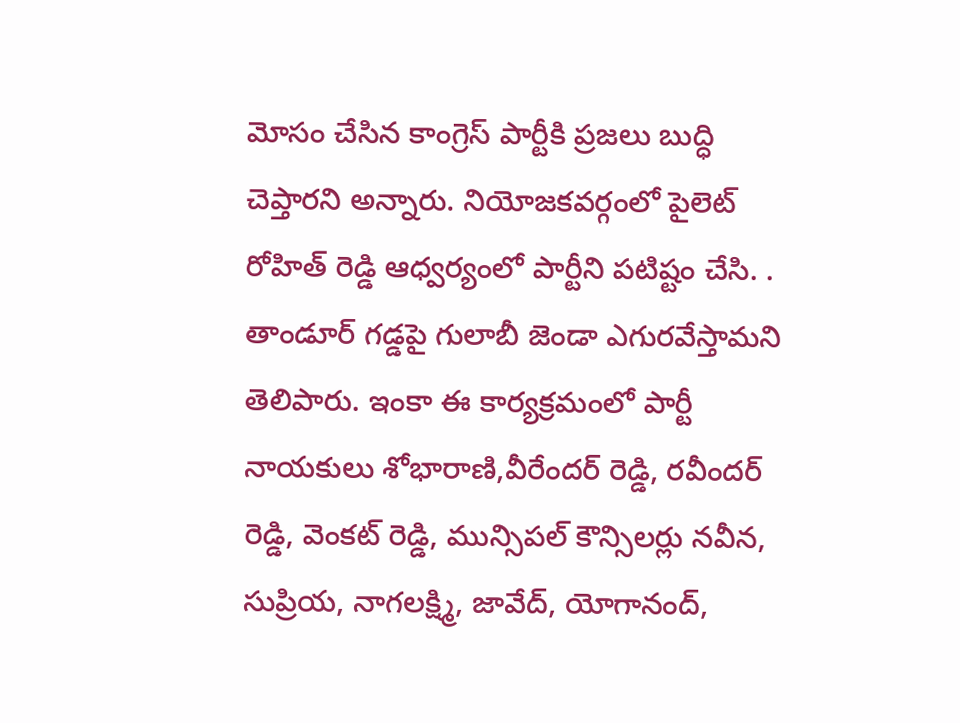మోసం చేసిన కాంగ్రెస్ పార్టీకి ప్రజలు బుద్ధి  చెప్తారని అన్నారు. నియోజకవర్గంలో పైలెట్ రోహిత్ రెడ్డి ఆధ్వర్యంలో పార్టీని పటిష్టం చేసి. . తాండూర్ గడ్డపై గులాబీ జెండా ఎగురవేస్తామని తెలిపారు. ఇంకా ఈ కార్యక్రమంలో పార్టీ నాయకులు శోభారాణి,వీరేందర్ రెడ్డి, రవీందర్ రెడ్డి, వెంకట్ రెడ్డి, మున్సిపల్ కౌన్సిలర్లు నవీన, సుప్రియ, నాగలక్ష్మి, జావేద్, యోగానంద్,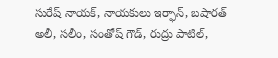సురేష్ నాయక్, నాయకులు ఇర్ఫాన్, బషారత్ అలీ, సలీం, సంతోష్ గౌడ్, రుద్రు పాటిల్,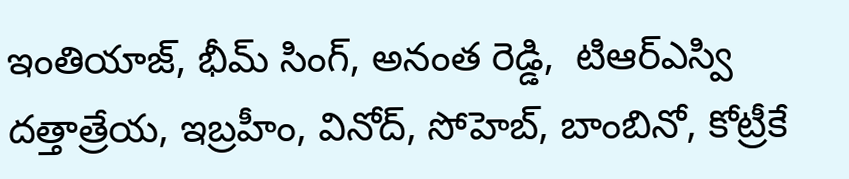ఇంతియాజ్, భీమ్ సింగ్, అనంత రెడ్డి,  టిఆర్ఎస్వి దత్తాత్రేయ, ఇబ్రహీం, వినోద్, సోహెబ్, బాంబినో, కోట్రీకే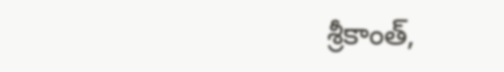శ్రీకాంత్,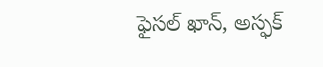ఫైసల్ ఖాన్, అస్ఫక్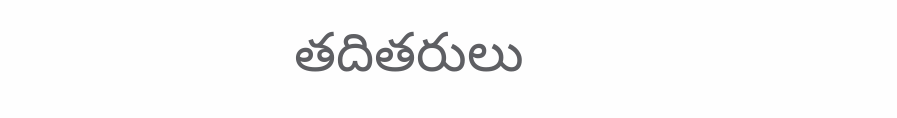తదితరులు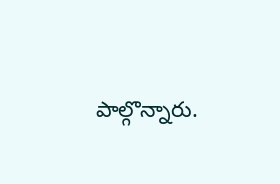పాల్గొన్నారు.